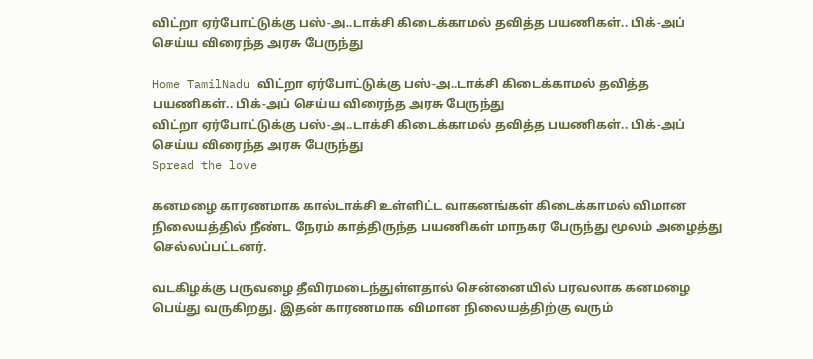விட்றா ஏர்போட்டுக்கு பஸ்-அ..டாக்சி கிடைக்காமல் தவித்த பயணிகள்.. பிக்-அப் செய்ய விரைந்த அரசு பேருந்து

Home TamilNadu விட்றா ஏர்போட்டுக்கு பஸ்-அ..டாக்சி கிடைக்காமல் தவித்த பயணிகள்.. பிக்-அப் செய்ய விரைந்த அரசு பேருந்து
விட்றா ஏர்போட்டுக்கு பஸ்-அ..டாக்சி கிடைக்காமல் தவித்த பயணிகள்.. பிக்-அப் செய்ய விரைந்த அரசு பேருந்து
Spread the love

கனமழை காரணமாக கால்டாக்சி உள்ளிட்ட வாகனங்கள் கிடைக்காமல் விமான நிலையத்தில் நீண்ட நேரம் காத்திருந்த பயணிகள் மாநகர பேருந்து மூலம் அழைத்து செல்லப்பட்டனர்.

வடகிழக்கு பருவழை தீவிரமடைந்துள்ளதால் சென்னையில் பரவலாக கனமழை பெய்து வருகிறது. இதன் காரணமாக விமான நிலையத்திற்கு வரும்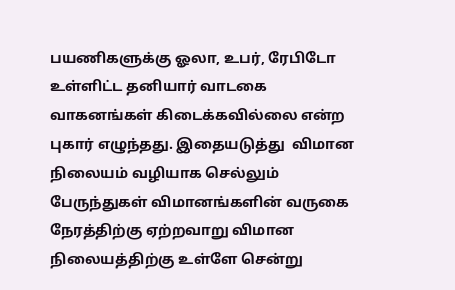பயணிகளுக்கு ஓலா, உபர், ரேபிடோ உள்ளிட்ட தனியார் வாடகை வாகனங்கள் கிடைக்கவில்லை என்ற புகார் எழுந்தது. இதையடுத்து  விமான நிலையம் வழியாக செல்லும் பேருந்துகள் விமானங்களின் வருகை நேரத்திற்கு ஏற்றவாறு விமான நிலையத்திற்கு உள்ளே சென்று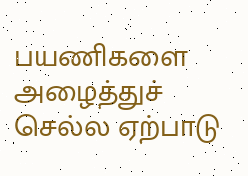பயணிகளை அழைத்துச் செல்ல ஏற்பாடு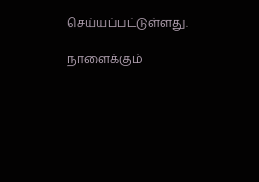செய்யப்பட்டுள்ளது.

நாளைக்கும்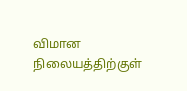விமான நிலையத்திற்குள்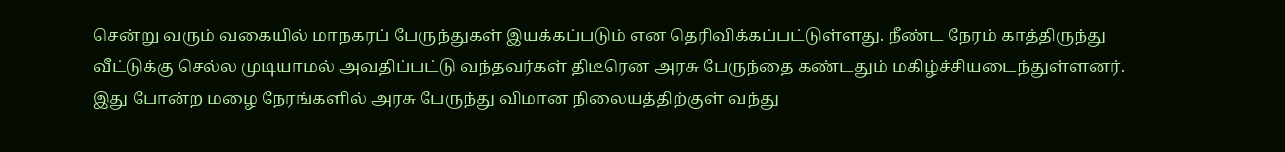சென்று வரும் வகையில் மாநகரப் பேருந்துகள் இயக்கப்படும் என தெரிவிக்கப்பட்டுள்ளது. நீண்ட நேரம் காத்திருந்து வீட்டுக்கு செல்ல முடியாமல் அவதிப்பட்டு வந்தவர்கள் திடீரென அரசு பேருந்தை கண்டதும் மகிழ்ச்சியடைந்துள்ளனர். இது போன்ற மழை நேரங்களில் அரசு பேருந்து விமான நிலையத்திற்குள் வந்து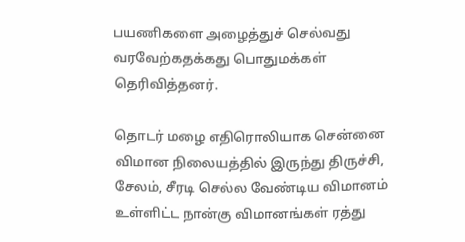பயணிகளை அழைத்துச் செல்வது வரவேற்கதக்கது பொதுமக்கள் தெரிவித்தனர்.

தொடர் மழை எதிரொலியாக சென்னை விமான நிலையத்தில் இருந்து திருச்சி, சேலம், சீரடி செல்ல வேண்டிய விமானம் உள்ளிட்ட நான்கு விமானங்கள் ரத்து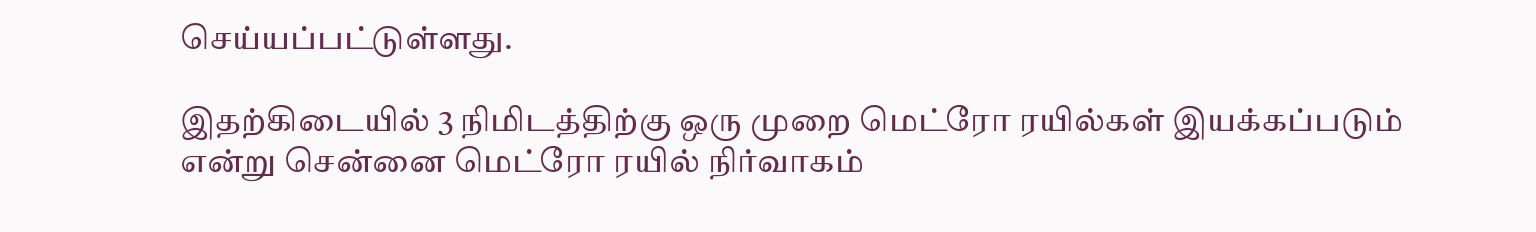செய்யப்பட்டுள்ளது.

இதற்கிடையில் 3 நிமிடத்திற்கு ஒரு முறை மெட்ரோ ரயில்கள் இயக்கப்படும் என்று சென்னை மெட்ரோ ரயில் நிர்வாகம்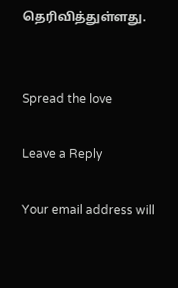தெரிவித்துள்ளது.


Spread the love

Leave a Reply

Your email address will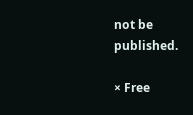not be published.

× Free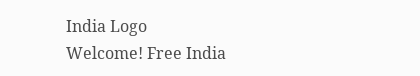India Logo
Welcome! Free India